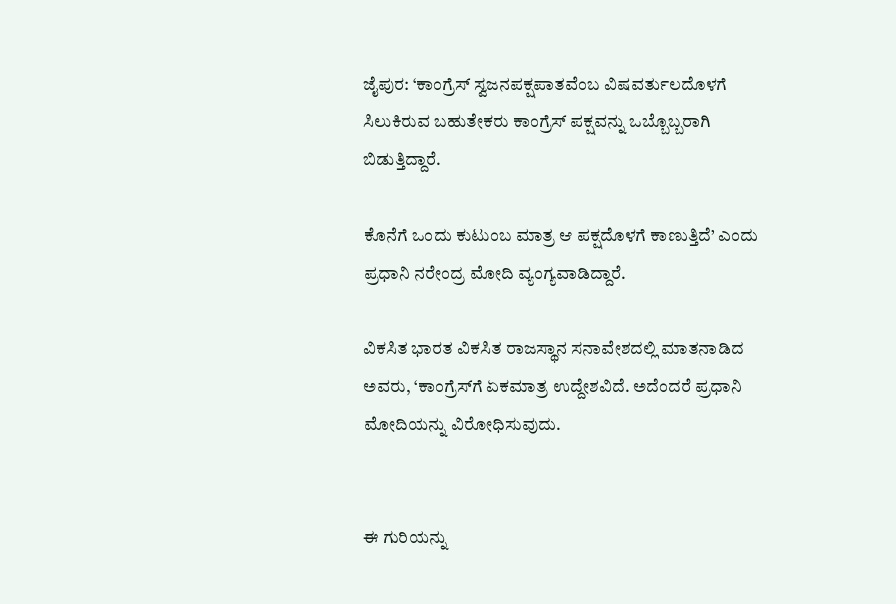ಜೈಪುರ: ‘ಕಾಂಗ್ರೆಸ್‌ ಸ್ವಜನಪಕ್ಷಪಾತವೆಂಬ ವಿಷವರ್ತುಲದೊಳಗೆ ಸಿಲುಕಿರುವ ಬಹುತೇಕರು ಕಾಂಗ್ರೆಸ್‌ ಪಕ್ಷವನ್ನು ಒಬ್ಬೊಬ್ಬರಾಗಿ ಬಿಡುತ್ತಿದ್ದಾರೆ.

ಕೊನೆಗೆ ಒಂದು ಕುಟುಂಬ ಮಾತ್ರ ಆ ಪಕ್ಷದೊಳಗೆ ಕಾಣುತ್ತಿದೆ’ ಎಂದು ಪ್ರಧಾನಿ ನರೇಂದ್ರ ಮೋದಿ ವ್ಯಂಗ್ಯವಾಡಿದ್ದಾರೆ.

ವಿಕಸಿತ ಭಾರತ ವಿಕಸಿತ ರಾಜಸ್ಥಾನ ಸನಾವೇಶದಲ್ಲಿ ಮಾತನಾಡಿದ ಅವರು, ‘ಕಾಂಗ್ರೆಸ್‌ಗೆ ಏಕಮಾತ್ರ ಉದ್ದೇಶವಿದೆ. ಅದೆಂದರೆ ಪ್ರಧಾನಿ ಮೋದಿಯನ್ನು ವಿರೋಧಿಸುವುದು.


ಈ ಗುರಿಯನ್ನು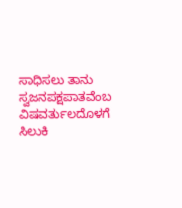ಸಾಧಿಸಲು ತಾನು ಸ್ವಜನಪಕ್ಷಪಾತವೆಂಬ ವಿಷವರ್ತುಲದೊಳಗೆ ಸಿಲುಕಿ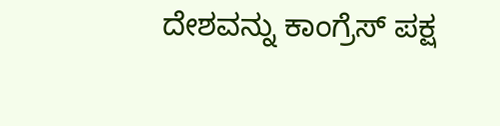ದೇಶವನ್ನು ಕಾಂಗ್ರೆಸ್‌ ಪಕ್ಷ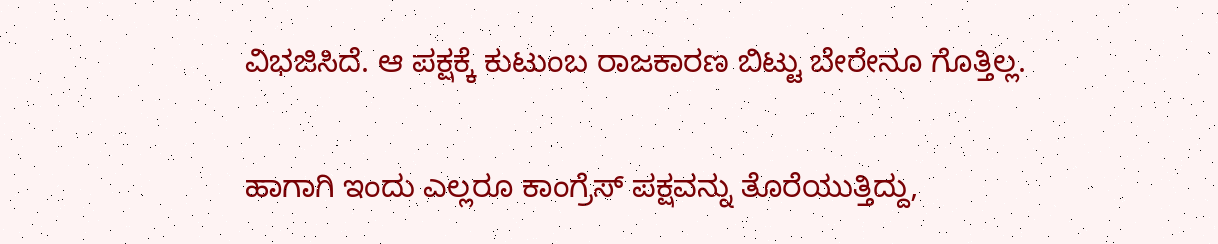ವಿಭಜಿಸಿದೆ. ಆ ಪಕ್ಷಕ್ಕೆ ಕುಟುಂಬ ರಾಜಕಾರಣ ಬಿಟ್ಟು ಬೇರೇನೂ ಗೊತ್ತಿಲ್ಲ.

ಹಾಗಾಗಿ ಇಂದು ಎಲ್ಲರೂ ಕಾಂಗ್ರೆಸ್‌ ಪಕ್ಷವನ್ನು ತೊರೆಯುತ್ತಿದ್ದು,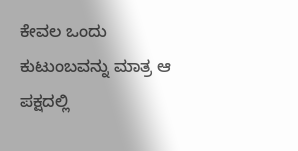ಕೇವಲ ಒಂದು ಕುಟುಂಬವನ್ನು ಮಾತ್ರ ಆ ಪಕ್ಷದಲ್ಲಿ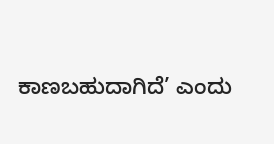ಕಾಣಬಹುದಾಗಿದೆ’ ಎಂದು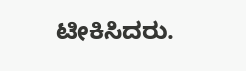ಟೀಕಿಸಿದರು.